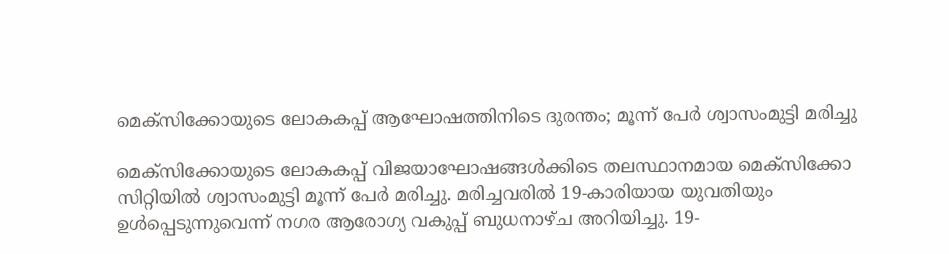മെക്സിക്കോയുടെ ലോകകപ്പ് ആഘോഷത്തിനിടെ ദുരന്തം; മൂന്ന് പേർ ശ്വാസംമുട്ടി മരിച്ചു

മെക്സിക്കോയുടെ ലോകകപ്പ് വിജയാഘോഷങ്ങൾക്കിടെ തലസ്ഥാനമായ മെക്സിക്കോ സിറ്റിയിൽ ശ്വാസംമുട്ടി മൂന്ന് പേർ മരിച്ചു. മരിച്ചവരിൽ 19-കാരിയായ യുവതിയും ഉൾപ്പെടുന്നുവെന്ന് നഗര ആരോഗ്യ വകുപ്പ് ബുധനാഴ്ച അറിയിച്ചു. 19-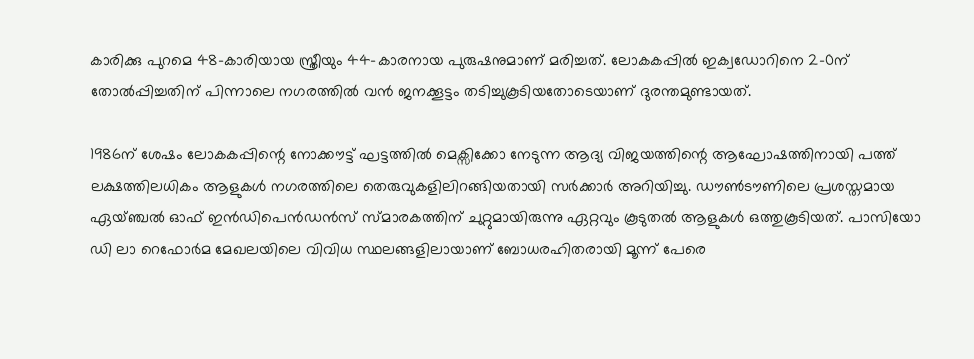കാരിക്കു പുറമെ 48-കാരിയായ സ്ത്രീയും 44-കാരനായ പുരുഷനുമാണ് മരിച്ചത്. ലോകകപ്പിൽ ഇക്വഡോറിനെ 2-0ന് തോൽപ്പിച്ചതിന് പിന്നാലെ നഗരത്തിൽ വൻ ജനക്കൂട്ടം തടിച്ചുകൂടിയതോടെയാണ് ദുരന്തമുണ്ടായത്.

1986ന് ശേഷം ലോകകപ്പിന്റെ നോക്കൗട്ട് ഘട്ടത്തിൽ മെക്സിക്കോ നേടുന്ന ആദ്യ വിജയത്തിന്റെ ആഘോഷത്തിനായി പത്ത് ലക്ഷത്തിലധികം ആളുകൾ നഗരത്തിലെ തെരുവുകളിലിറങ്ങിയതായി സർക്കാർ അറിയിച്ചു. ഡൗൺടൗണിലെ പ്രശസ്തമായ ഏയ്ഞ്ചൽ ഓഫ് ഇൻഡിപെൻഡൻസ് സ്മാരകത്തിന് ചുറ്റുമായിരുന്നു ഏറ്റവും കൂടുതൽ ആളുകൾ ഒത്തുകൂടിയത്. പാസിയോ ഡി ലാ റെഫോർമ മേഖലയിലെ വിവിധ സ്ഥലങ്ങളിലായാണ് ബോധരഹിതരായി മൂന്ന് പേരെ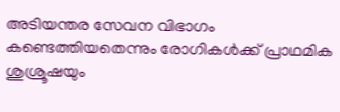അടിയന്തര സേവന വിഭാഗം കണ്ടെത്തിയതെന്നും രോഗികൾക്ക് പ്രാഥമിക ശുശ്രൂഷയും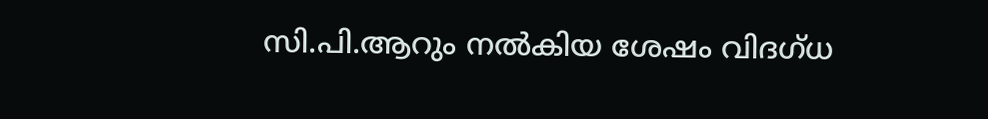സി.പി.ആറും നൽകിയ ശേഷം വിദഗ്ധ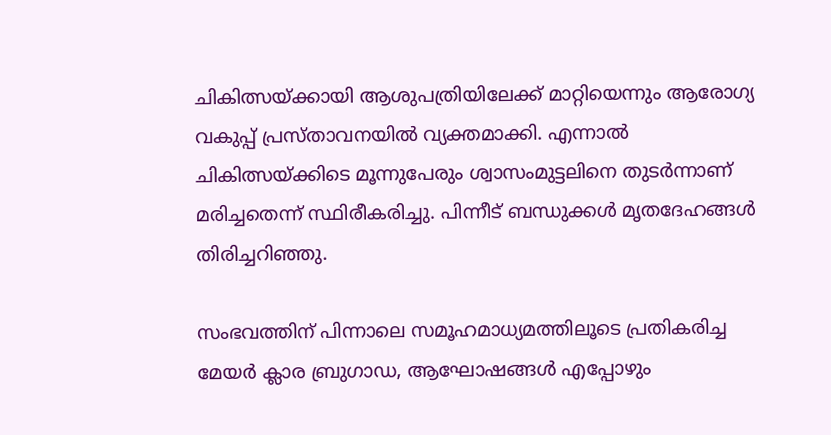ചികിത്സയ്ക്കായി ആശുപത്രിയിലേക്ക് മാറ്റിയെന്നും ആരോഗ്യ വകുപ്പ് പ്രസ്താവനയിൽ വ്യക്തമാക്കി. എന്നാൽ ചികിത്സയ്ക്കിടെ മൂന്നുപേരും ശ്വാസംമുട്ടലിനെ തുടർന്നാണ് മരിച്ചതെന്ന് സ്ഥിരീകരിച്ചു. പിന്നീട് ബന്ധുക്കൾ മൃതദേഹങ്ങൾ തിരിച്ചറിഞ്ഞു.

സംഭവത്തിന് പിന്നാലെ സമൂഹമാധ്യമത്തിലൂടെ പ്രതികരിച്ച മേയർ ക്ലാര ബ്രുഗാഡ, ആഘോഷങ്ങൾ എപ്പോഴും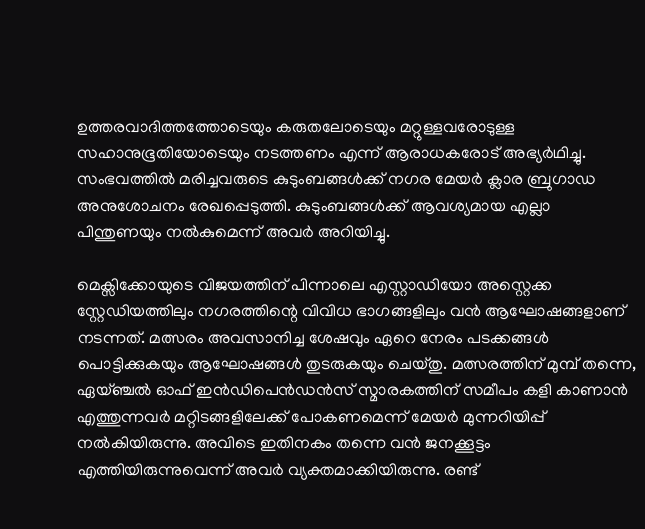ഉത്തരവാദിത്തത്തോടെയും കരുതലോടെയും മറ്റുള്ളവരോടുള്ള സഹാനുഭൂതിയോടെയും നടത്തണം എന്ന് ആരാധകരോട് അഭ്യർഥിച്ചു. സംഭവത്തിൽ മരിച്ചവരുടെ കുടുംബങ്ങൾക്ക് നഗര മേയർ ക്ലാര ബ്രുഗാഡ അനുശോചനം രേഖപ്പെടുത്തി. കുടുംബങ്ങൾക്ക് ആവശ്യമായ എല്ലാ പിന്തുണയും നൽകുമെന്ന് അവർ അറിയിച്ചു.

മെക്സിക്കോയുടെ വിജയത്തിന് പിന്നാലെ എസ്റ്റാഡിയോ അസ്റ്റെക്ക സ്റ്റേഡിയത്തിലും നഗരത്തിന്റെ വിവിധ ഭാഗങ്ങളിലും വൻ ആഘോഷങ്ങളാണ് നടന്നത്. മത്സരം അവസാനിച്ച ശേഷവും ഏറെ നേരം പടക്കങ്ങൾ പൊട്ടിക്കുകയും ആഘോഷങ്ങൾ തുടരുകയും ചെയ്തു. മത്സരത്തിന് മുമ്പ് തന്നെ, ഏയ്ഞ്ചൽ ഓഫ് ഇൻഡിപെൻഡൻസ് സ്മാരകത്തിന് സമീപം കളി കാണാൻ എത്തുന്നവർ മറ്റിടങ്ങളിലേക്ക് പോകണമെന്ന് മേയർ മുന്നറിയിപ്പ് നൽകിയിരുന്നു. അവിടെ ഇതിനകം തന്നെ വൻ ജനക്കൂട്ടം എത്തിയിരുന്നുവെന്ന് അവർ വ്യക്തമാക്കിയിരുന്നു. രണ്ട്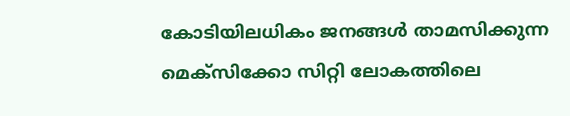കോടിയിലധികം ജനങ്ങൾ താമസിക്കുന്ന മെക്സിക്കോ സിറ്റി ലോകത്തിലെ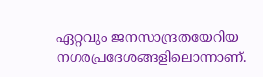ഏറ്റവും ജനസാന്ദ്രതയേറിയ നഗരപ്രദേശങ്ങളിലൊന്നാണ്.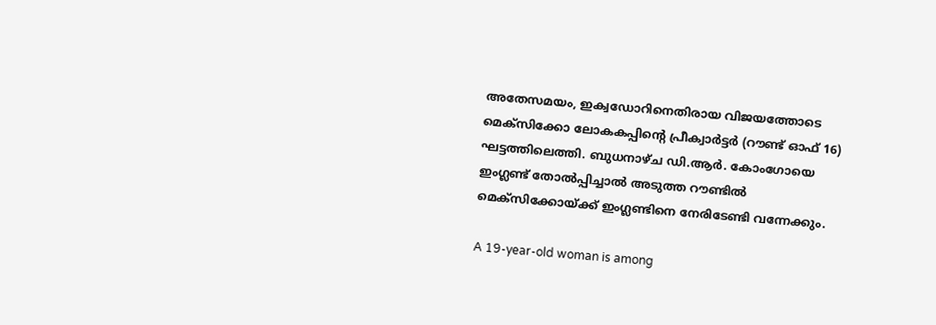അതേസമയം, ഇക്വഡോറിനെതിരായ വിജയത്തോടെ മെക്സിക്കോ ലോകകപ്പിന്റെ പ്രീക്വാർട്ടർ (റൗണ്ട് ഓഫ് 16) ഘട്ടത്തിലെത്തി. ബുധനാഴ്ച ഡി.ആർ. കോംഗോയെ ഇംഗ്ലണ്ട് തോൽപ്പിച്ചാൽ അടുത്ത റൗണ്ടിൽ മെക്സിക്കോയ്ക്ക് ഇംഗ്ലണ്ടിനെ നേരിടേണ്ടി വന്നേക്കും.

A 19-year-old woman is among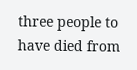three people to have died from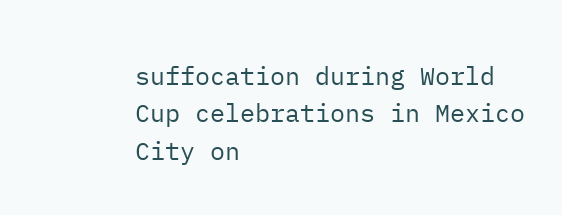suffocation during World Cup celebrations in Mexico City on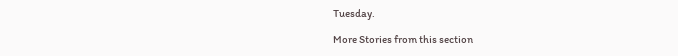Tuesday.

More Stories from this section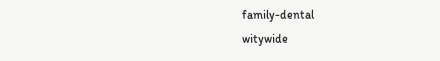family-dental
witywide